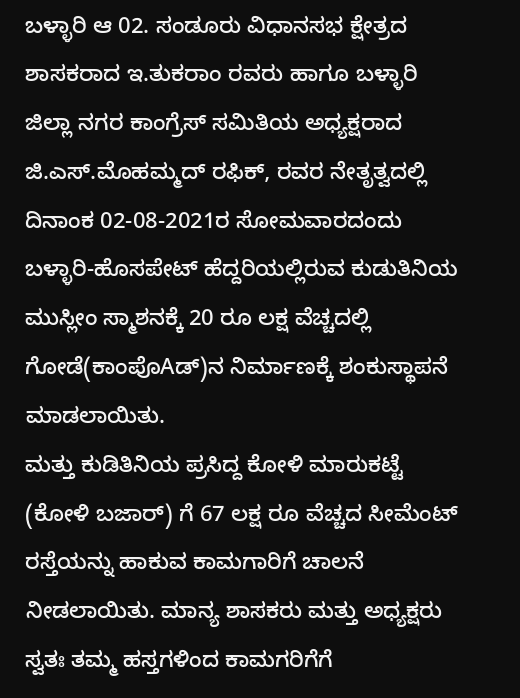ಬಳ್ಳಾರಿ ಆ 02. ಸಂಡೂರು ವಿಧಾನಸಭ ಕ್ಷೇತ್ರದ ಶಾಸಕರಾದ ಇ.ತುಕರಾಂ ರವರು ಹಾಗೂ ಬಳ್ಳಾರಿ ಜಿಲ್ಲಾ ನಗರ ಕಾಂಗ್ರೆಸ್ ಸಮಿತಿಯ ಅಧ್ಯಕ್ಷರಾದ ಜಿ.ಎಸ್.ಮೊಹಮ್ಮದ್ ರಫಿಕ್, ರವರ ನೇತೃತ್ವದಲ್ಲಿ ದಿನಾಂಕ 02-08-2021ರ ಸೋಮವಾರದಂದು ಬಳ್ಳಾರಿ-ಹೊಸಪೇಟ್ ಹೆದ್ದರಿಯಲ್ಲಿರುವ ಕುಡುತಿನಿಯ ಮುಸ್ಲೀಂ ಸ್ಮಾಶನಕ್ಕೆ 20 ರೂ ಲಕ್ಷ ವೆಚ್ಚದಲ್ಲಿ ಗೋಡೆ(ಕಾಂಪೊAಡ್)ನ ನಿರ್ಮಾಣಕ್ಕೆ ಶಂಕುಸ್ಥಾಪನೆ ಮಾಡಲಾಯಿತು.
ಮತ್ತು ಕುಡಿತಿನಿಯ ಪ್ರಸಿದ್ದ ಕೋಳಿ ಮಾರುಕಟ್ಟೆ (ಕೋಳಿ ಬಜಾರ್) ಗೆ 67 ಲಕ್ಷ ರೂ ವೆಚ್ಚದ ಸೀಮೆಂಟ್ ರಸ್ತೆಯನ್ನು ಹಾಕುವ ಕಾಮಗಾರಿಗೆ ಚಾಲನೆ ನೀಡಲಾಯಿತು. ಮಾನ್ಯ ಶಾಸಕರು ಮತ್ತು ಅಧ್ಯಕ್ಷರು ಸ್ವತಃ ತಮ್ಮ ಹಸ್ತಗಳಿಂದ ಕಾಮಗರಿಗೆಗೆ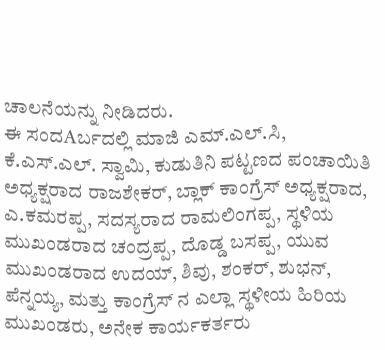ಚಾಲನೆಯನ್ನು ನೀಡಿದರು.
ಈ ಸಂದAರ್ಬದಲ್ಲಿ ಮಾಜಿ ಎಮ್.ಎಲ್.ಸಿ, ಕೆ.ಎಸ್.ಎಲ್. ಸ್ವಾಮಿ, ಕುಡುತಿನಿ ಪಟ್ಟಣದ ಪಂಚಾಯಿತಿ ಅಧ್ಯಕ್ಷರಾದ ರಾಜಶೇಕರ್, ಬ್ಲಾಕ್ ಕಾಂಗ್ರೆಸ್ ಅಧ್ಯಕ್ಷರಾದ, ಎ.ಕಮರಪ್ಪ, ಸದಸ್ಯರಾದ ರಾಮಲಿಂಗಪ್ಪ, ಸ್ಥಳಿಯ ಮುಖಂಡರಾದ ಚಂದ್ರಪ್ಪ, ದೊಡ್ಡ ಬಸಪ್ಪ, ಯುವ ಮುಖಂಡರಾದ ಉದಯ್, ಶಿವು, ಶಂಕರ್, ಶುಭನ್, ಪೆನ್ನಯ್ಯ, ಮತ್ತು ಕಾಂಗ್ರೆಸ್ ನ ಎಲ್ಲಾ ಸ್ಥಳೀಯ ಹಿರಿಯ ಮುಖಂಡರು, ಅನೇಕ ಕಾರ್ಯಕರ್ತರು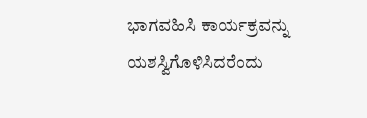ಭಾಗವಹಿಸಿ ಕಾರ್ಯಕ್ರವನ್ನು ಯಶಸ್ವಿಗೊಳಿಸಿದರೆಂದು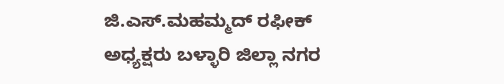ಜಿ.ಎಸ್.ಮಹಮ್ಮದ್ ರಫೀಕ್ ಅಧ್ಯಕ್ಷರು ಬಳ್ಳಾರಿ ಜಿಲ್ಲಾ ನಗರ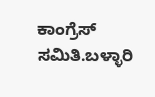ಕಾಂಗ್ರೆಸ್ ಸಮಿತಿ.ಬಳ್ಳಾರಿ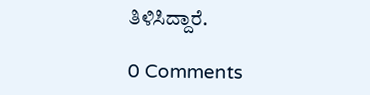ತಿಳಿಸಿದ್ದಾರೆ.

0 Comments